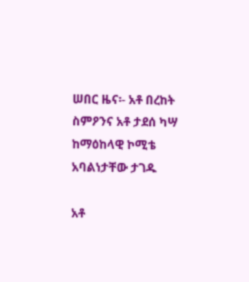ሠበር ዜና፡- አቶ በረከት ስምዖንና አቶ ታደሰ ካሣ ከማዕከላዊ ኮሚቴ አባልነታቸው ታገዱ

አቶ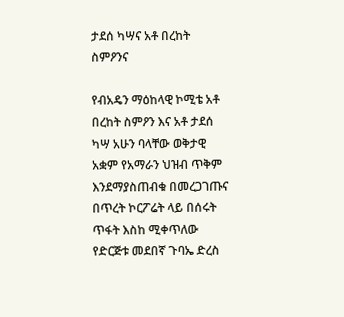ታደሰ ካሣና አቶ በረከት ስምዖንና

የብአዴን ማዕከላዊ ኮሚቴ አቶ በረከት ስምዖን እና አቶ ታደሰ ካሣ አሁን ባላቸው ወቅታዊ አቋም የአማራን ህዝብ ጥቅም እንደማያስጠብቁ በመረጋገጡና በጥረት ኮርፖሬት ላይ በሰሩት ጥፋት እስከ ሚቀጥለው የድርጅቱ መደበኛ ጉባኤ ድረስ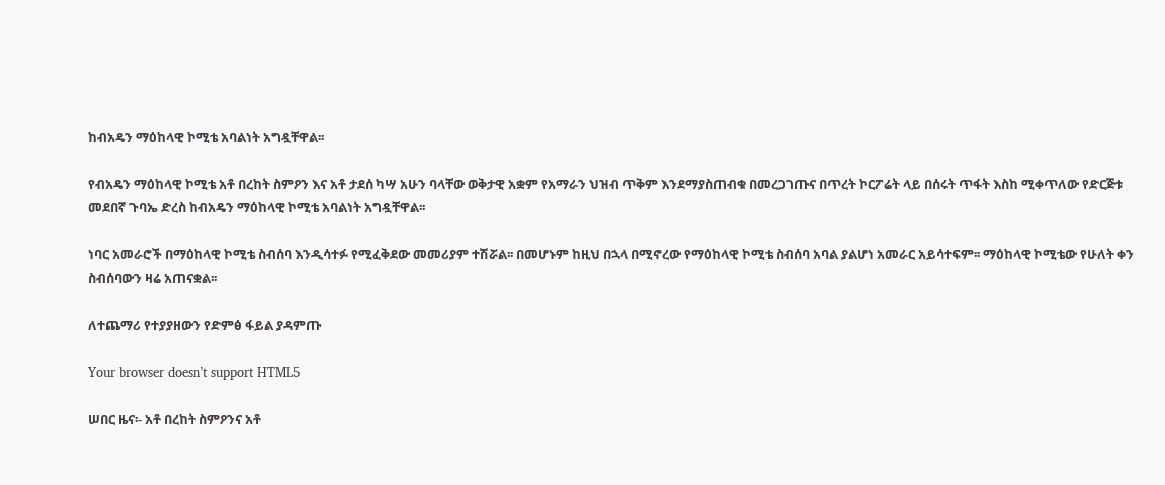ከብአዴን ማዕከላዊ ኮሚቴ አባልነት አግዷቸዋል፡፡

የብአዴን ማዕከላዊ ኮሚቴ አቶ በረከት ስምዖን እና አቶ ታደሰ ካሣ አሁን ባላቸው ወቅታዊ አቋም የአማራን ህዝብ ጥቅም እንደማያስጠብቁ በመረጋገጡና በጥረት ኮርፖሬት ላይ በሰሩት ጥፋት እስከ ሚቀጥለው የድርጅቱ መደበኛ ጉባኤ ድረስ ከብአዴን ማዕከላዊ ኮሚቴ አባልነት አግዷቸዋል፡፡

ነባር አመራሮች በማዕከላዊ ኮሚቴ ስብሰባ እንዲሳተፉ የሚፈቅደው መመሪያም ተሽሯል፡፡ በመሆኑም ከዚህ በኋላ በሚኖረው የማዕከላዊ ኮሚቴ ስብሰባ አባል ያልሆነ አመራር አይሳተፍም፡፡ ማዕከላዊ ኮሚቴው የሁለት ቀን ስብሰባውን ዛሬ አጠናቋል፡፡

ለተጨማሪ የተያያዘውን የድምፅ ፋይል ያዳምጡ

Your browser doesn’t support HTML5

ሠበር ዜና፡- አቶ በረከት ስምዖንና አቶ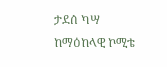ታደሰ ካሣ ከማዕከላዊ ኮሚቴ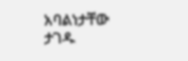አባልነታቸው ታገዱ